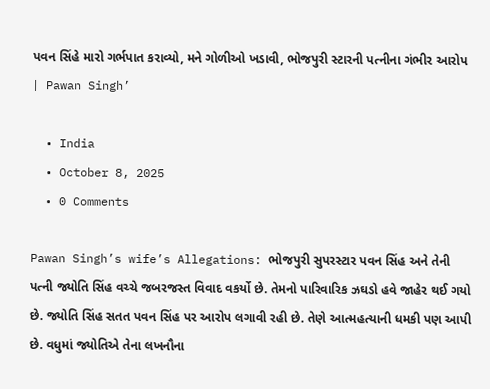પવન સિંહે મારો ગર્ભપાત કરાવ્યો, મને ગોળીઓ ખડાવી, ભોજપુરી સ્ટારની પત્નીના ગંભીર આરોપ | Pawan Singh’

  • India
  • October 8, 2025
  • 0 Comments

Pawan Singh’s wife’s Allegations: ભોજપુરી સુપરસ્ટાર પવન સિંહ અને તેની પત્ની જ્યોતિ સિંહ વચ્ચે જબરજસ્ત વિવાદ વકર્યો છે. તેમનો પારિવારિક ઝઘડો હવે જાહેર થઈ ગયો છે. જ્યોતિ સિંહ સતત પવન સિંહ પર આરોપ લગાવી રહી છે. તેણે આત્મહત્યાની ધમકી પણ આપી છે. વધુમાં જ્યોતિએ તેના લખનૌના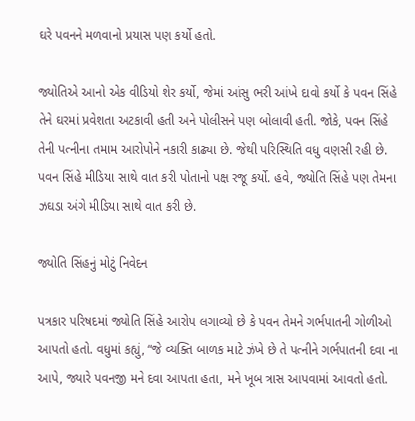ઘરે પવનને મળવાનો પ્રયાસ પણ કર્યો હતો.

જ્યોતિએ આનો એક વીડિયો શેર કર્યો, જેમાં આંસુ ભરી આંખે દાવો કર્યો કે પવન સિંહે તેને ઘરમાં પ્રવેશતા અટકાવી હતી અને પોલીસને પણ બોલાવી હતી. જોકે, પવન સિંહે તેની પત્નીના તમામ આરોપોને નકારી કાઢ્યા છે. જેથી પરિસ્થિતિ વધુ વણસી રહી છે. પવન સિંહે મીડિયા સાથે વાત કરી પોતાનો પક્ષ રજૂ કર્યો. હવે, જ્યોતિ સિંહે પણ તેમના ઝઘડા અંગે મીડિયા સાથે વાત કરી છે.

જ્યોતિ સિંહનું મોટું નિવેદન

પત્રકાર પરિષદમાં જ્યોતિ સિંહે આરોપ લગાવ્યો છે કે પવન તેમને ગર્ભપાતની ગોળીઓ આપતો હતો. વધુમાં કહ્યું, “જે વ્યક્તિ બાળક માટે ઝંખે છે તે પત્નીને ગર્ભપાતની દવા ના આપે, જ્યારે પવનજી મને દવા આપતા હતા, મને ખૂબ ત્રાસ આપવામાં આવતો હતો.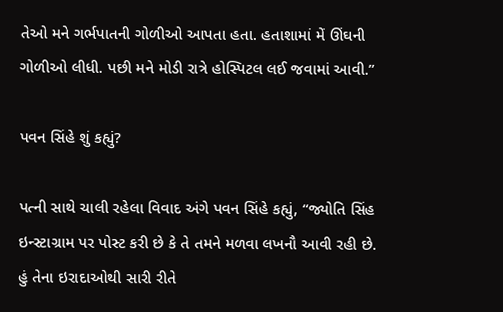તેઓ મને ગર્ભપાતની ગોળીઓ આપતા હતા. હતાશામાં મેં ઊંઘની ગોળીઓ લીધી. પછી મને મોડી રાત્રે હોસ્પિટલ લઈ જવામાં આવી.”

પવન સિંહે શું કહ્યું?

પત્ની સાથે ચાલી રહેલા વિવાદ અંગે પવન સિંહે કહ્યું, “જ્યોતિ સિંહ ઇન્સ્ટાગ્રામ પર પોસ્ટ કરી છે કે તે તમને મળવા લખનૌ આવી રહી છે. હું તેના ઇરાદાઓથી સારી રીતે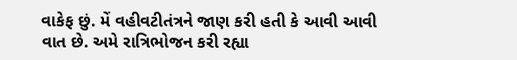વાકેફ છું. મેં વહીવટીતંત્રને જાણ કરી હતી કે આવી આવી વાત છે. અમે રાત્રિભોજન કરી રહ્યા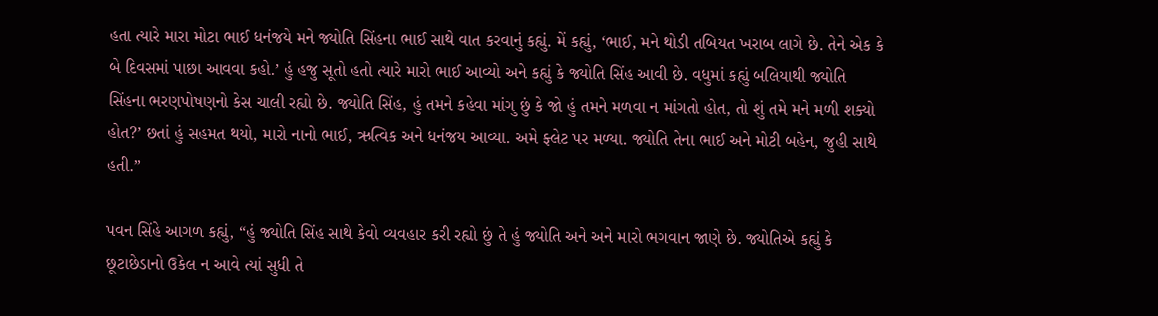હતા ત્યારે મારા મોટા ભાઈ ધનંજયે મને જ્યોતિ સિંહના ભાઈ સાથે વાત કરવાનું કહ્યું. મેં કહ્યું, ‘ભાઈ, મને થોડી તબિયત ખરાબ લાગે છે. તેને એક કે બે દિવસમાં પાછા આવવા કહો.’ હું હજુ સૂતો હતો ત્યારે મારો ભાઈ આવ્યો અને કહ્યું કે જ્યોતિ સિંહ આવી છે. વધુમાં કહ્યું બલિયાથી જ્યોતિ સિંહના ભરણપોષણનો કેસ ચાલી રહ્યો છે. જ્યોતિ સિંહ, હું તમને કહેવા માંગુ છું કે જો હું તમને મળવા ન માંગતો હોત, તો શું તમે મને મળી શક્યો હોત?’ છતાં હું સહમત થયો, મારો નાનો ભાઈ, ઋત્વિક અને ધનંજય આવ્યા. અમે ફ્લેટ પર મળ્યા. જ્યોતિ તેના ભાઈ અને મોટી બહેન, જુહી સાથે હતી.”

પવન સિંહે આગળ કહ્યું, “હું જ્યોતિ સિંહ સાથે કેવો વ્યવહાર કરી રહ્યો છું તે હું જ્યોતિ અને અને મારો ભગવાન જાણે છે. જ્યોતિએ કહ્યું કે છૂટાછેડાનો ઉકેલ ન આવે ત્યાં સુધી તે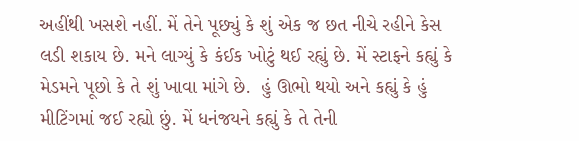અહીંથી ખસશે નહીં. મેં તેને પૂછ્યું કે શું એક જ છત નીચે રહીને કેસ લડી શકાય છે. મને લાગ્યું કે કંઈક ખોટું થઈ રહ્યું છે. મેં સ્ટાફને કહ્યું કે મેડમને પૂછો કે તે શું ખાવા માંગે છે.  હું ઊભો થયો અને કહ્યું કે હું મીટિંગમાં જઈ રહ્યો છું. મેં ધનંજયને કહ્યું કે તે તેની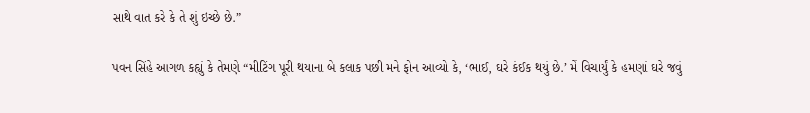સાથે વાત કરે કે તે શું ઇચ્છે છે.”

પવન સિંહે આગળ કહ્યું કે તેમણે “મીટિંગ પૂરી થયાના બે કલાક પછી મને ફોન આવ્યો કે, ‘ભાઈ, ઘરે કંઈક થયું છે.’ મેં વિચાર્યું કે હમણાં ઘરે જવું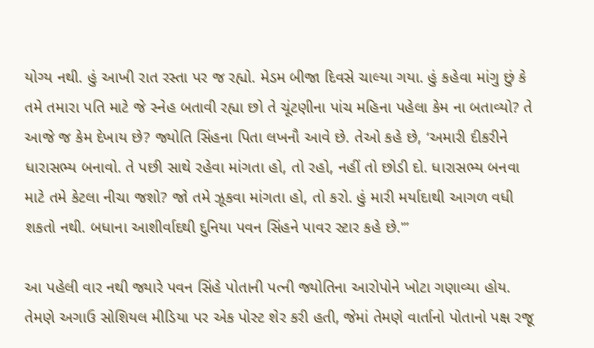યોગ્ય નથી. હું આખી રાત રસ્તા પર જ રહ્યો. મેડમ બીજા દિવસે ચાલ્યા ગયા. હું કહેવા માંગુ છું કે તમે તમારા પતિ માટે જે સ્નેહ બતાવી રહ્યા છો તે ચૂંટણીના પાંચ મહિના પહેલા કેમ ના બતાવ્યો? તે આજે જ કેમ દેખાય છે? જ્યોતિ સિંહના પિતા લખનૌ આવે છે. તેઓ કહે છે, ‘અમારી દીકરીને ધારાસભ્ય બનાવો. તે પછી સાથે રહેવા માંગતા હો, તો રહો, નહીં તો છોડી દો. ધારાસભ્ય બનવા માટે તમે કેટલા નીચા જશો? જો તમે ઝૂકવા માંગતા હો, તો કરો. હું મારી મર્યાદાથી આગળ વધી શકતો નથી. બધાના આશીર્વાદથી દુનિયા પવન સિંહને પાવર સ્ટાર કહે છે.'”

આ પહેલી વાર નથી જ્યારે પવન સિંહે પોતાની પત્ની જ્યોતિના આરોપોને ખોટા ગણાવ્યા હોય. તેમણે અગાઉ સોશિયલ મીડિયા પર એક પોસ્ટ શેર કરી હતી, જેમાં તેમણે વાર્તાનો પોતાનો પક્ષ રજૂ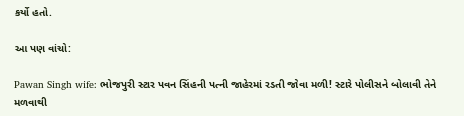કર્યો હતો.

આ પણ વાંચો:

Pawan Singh wife: ભોજપુરી સ્ટાર પવન સિંહની પત્ની જાહેરમાં રડતી જોવા મળી! સ્ટારે પોલીસને બોલાવી તેને મળવાથી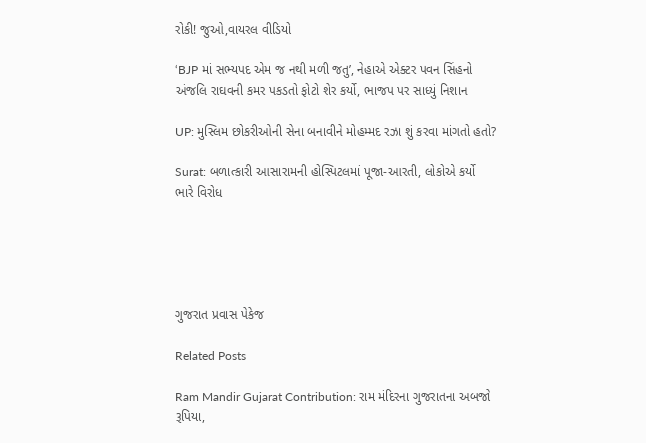રોકી! જુઓ,વાયરલ વીડિયો

‘BJP માં સભ્યપદ એમ જ નથી મળી જતુ’, નેહાએ એક્ટર પવન સિંહનો અંજલિ રાઘવની કમર પકડતો ફોટો શેર કર્યો, ભાજપ પર સાધ્યું નિશાન

UP: મુસ્લિમ છોકરીઓની સેના બનાવીને મોહમ્મદ રઝા શું કરવા માંગતો હતો?

Surat: બળાત્કારી આસારામની હોસ્પિટલમાં પૂજા-આરતી, લોકોએ કર્યો ભારે વિરોધ





ગુજરાત પ્રવાસ પેકેજ

Related Posts

Ram Mandir Gujarat Contribution: રામ મંદિરના ગુજરાતના અબજો રૂપિયા,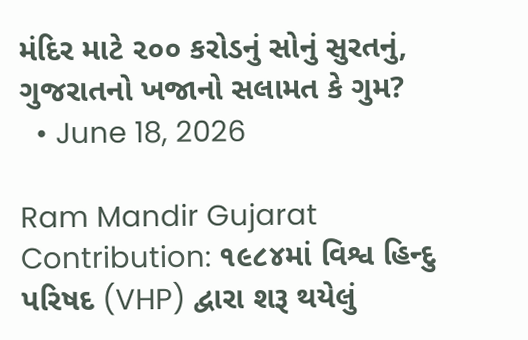મંદિર માટે ૨૦૦ કરોડનું સોનું સુરતનું, ગુજરાતનો ખજાનો સલામત કે ગુમ?
  • June 18, 2026

Ram Mandir Gujarat Contribution: ૧૯૮૪માં વિશ્વ હિન્દુ પરિષદ (VHP) દ્વારા શરૂ થયેલું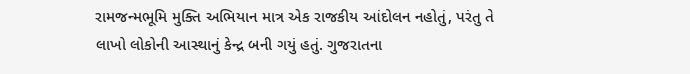રામજન્મભૂમિ મુક્તિ અભિયાન માત્ર એક રાજકીય આંદોલન નહોતું, પરંતુ તે લાખો લોકોની આસ્થાનું કેન્દ્ર બની ગયું હતું. ગુજરાતના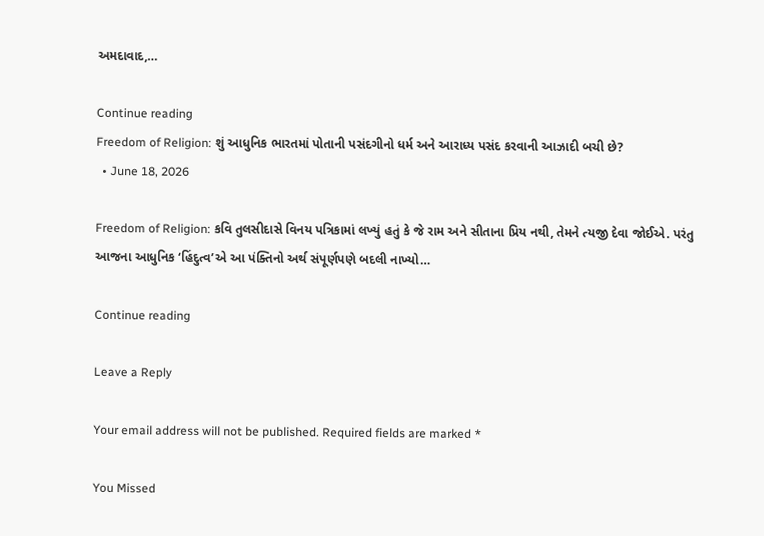અમદાવાદ,…

Continue reading
Freedom of Religion: શું આધુનિક ભારતમાં પોતાની પસંદગીનો ધર્મ અને આરાધ્ય પસંદ કરવાની આઝાદી બચી છે?
  • June 18, 2026

Freedom of Religion: કવિ તુલસીદાસે વિનય પત્રિકામાં લખ્યું હતું કે જે રામ અને સીતાના પ્રિય નથી, તેમને ત્યજી દેવા જોઈએ. પરંતુ આજના આધુનિક ‘હિંદુત્વ’એ આ પંક્તિનો અર્થ સંપૂર્ણપણે બદલી નાખ્યો…

Continue reading

Leave a Reply

Your email address will not be published. Required fields are marked *

You Missed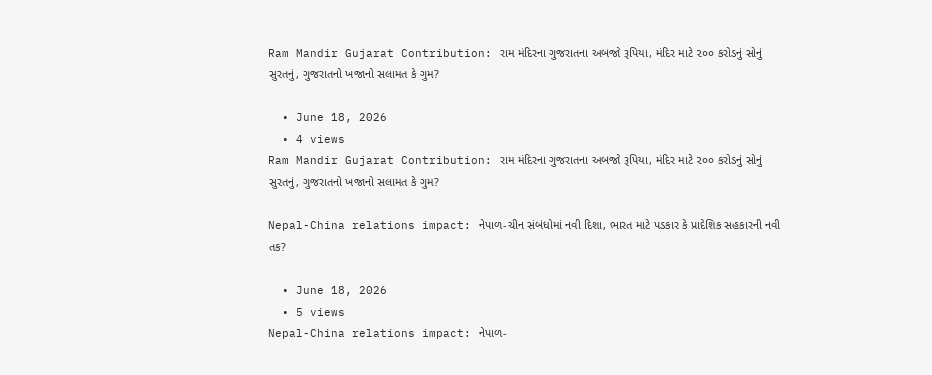Ram Mandir Gujarat Contribution: રામ મંદિરના ગુજરાતના અબજો રૂપિયા, મંદિર માટે ૨૦૦ કરોડનું સોનું સુરતનું, ગુજરાતનો ખજાનો સલામત કે ગુમ?

  • June 18, 2026
  • 4 views
Ram Mandir Gujarat Contribution: રામ મંદિરના ગુજરાતના અબજો રૂપિયા, મંદિર માટે ૨૦૦ કરોડનું સોનું સુરતનું, ગુજરાતનો ખજાનો સલામત કે ગુમ?

Nepal-China relations impact: નેપાળ-ચીન સંબંધોમાં નવી દિશા, ભારત માટે પડકાર કે પ્રાદેશિક સહકારની નવી તક?

  • June 18, 2026
  • 5 views
Nepal-China relations impact: નેપાળ-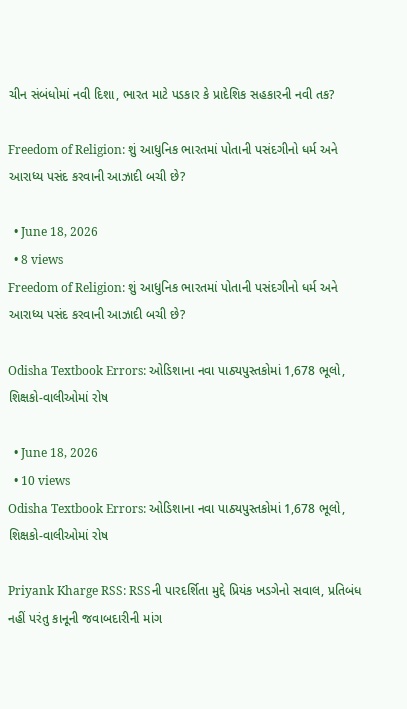ચીન સંબંધોમાં નવી દિશા, ભારત માટે પડકાર કે પ્રાદેશિક સહકારની નવી તક?

Freedom of Religion: શું આધુનિક ભારતમાં પોતાની પસંદગીનો ધર્મ અને આરાધ્ય પસંદ કરવાની આઝાદી બચી છે?

  • June 18, 2026
  • 8 views
Freedom of Religion: શું આધુનિક ભારતમાં પોતાની પસંદગીનો ધર્મ અને આરાધ્ય પસંદ કરવાની આઝાદી બચી છે?

Odisha Textbook Errors: ઓડિશાના નવા પાઠ્યપુસ્તકોમાં 1,678 ભૂલો, શિક્ષકો-વાલીઓમાં રોષ

  • June 18, 2026
  • 10 views
Odisha Textbook Errors: ઓડિશાના નવા પાઠ્યપુસ્તકોમાં 1,678 ભૂલો, શિક્ષકો-વાલીઓમાં રોષ

Priyank Kharge RSS: RSSની પારદર્શિતા મુદ્દે પ્રિયંક ખડગેનો સવાલ, પ્રતિબંધ નહીં પરંતુ કાનૂની જવાબદારીની માંગ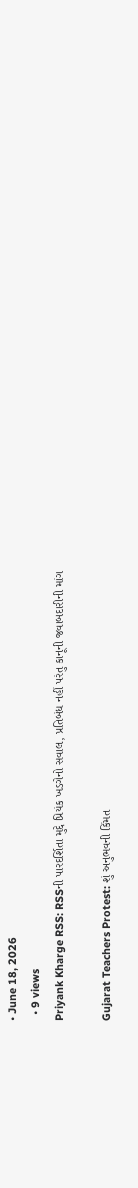• June 18, 2026
  • 9 views
Priyank Kharge RSS: RSSની પારદર્શિતા મુદ્દે પ્રિયંક ખડગેનો સવાલ, પ્રતિબંધ નહીં પરંતુ કાનૂની જવાબદારીની માંગ

Gujarat Teachers Protest: શું અનુભવની કિંમત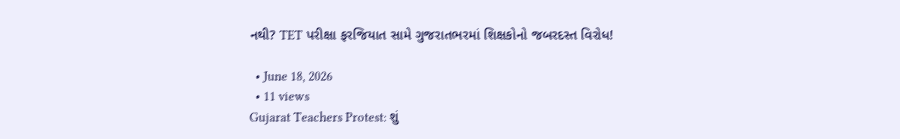નથી? TET પરીક્ષા ફરજિયાત સામે ગુજરાતભરમાં શિક્ષકોનો જબરદસ્ત વિરોધ!

  • June 18, 2026
  • 11 views
Gujarat Teachers Protest: શું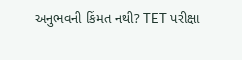અનુભવની કિંમત નથી? TET પરીક્ષા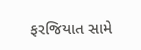ફરજિયાત સામે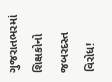ગુજરાતભરમાં શિક્ષકોનો જબરદસ્ત વિરોધ!